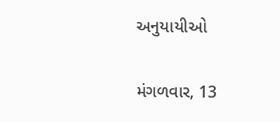અનુયાયીઓ

મંગળવાર, 13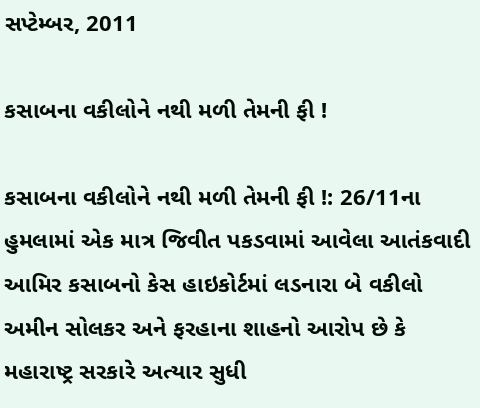સપ્ટેમ્બર, 2011

કસાબના વકીલોને નથી મળી તેમની ફી !

કસાબના વકીલોને નથી મળી તેમની ફી !: 26/11ના હુમલામાં એક માત્ર જિવીત પકડવામાં આવેલા આતંકવાદી આમિર કસાબનો કેસ હાઇકોર્ટમાં લડનારા બે વકીલો અમીન સોલકર અને ફરહાના શાહનો આરોપ છે કે મહારાષ્ટ્ર સરકારે અત્યાર સુધી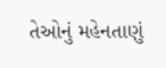તેઓનું મહેનતાણું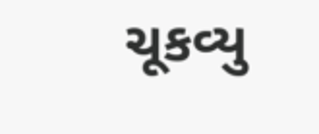ચૂકવ્યુ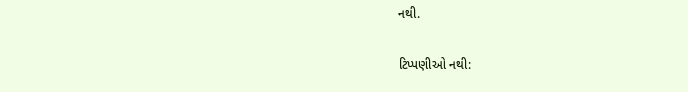નથી.

ટિપ્પણીઓ નથી: